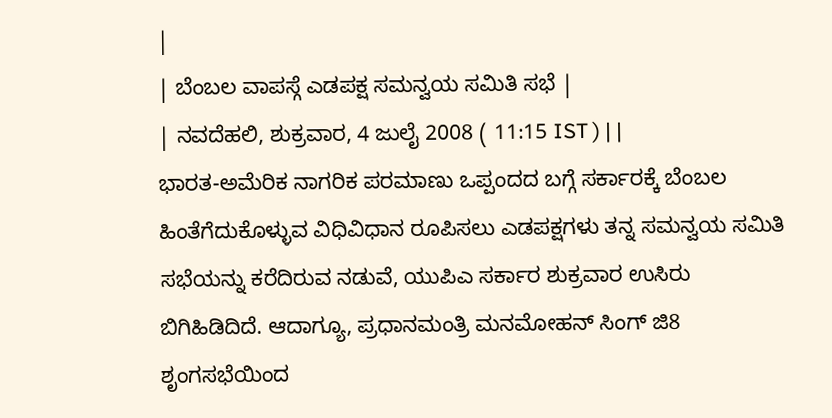|
| ಬೆಂಬಲ ವಾಪಸ್ಗೆ ಎಡಪಕ್ಷ ಸಮನ್ವಯ ಸಮಿತಿ ಸಭೆ |
| ನವದೆಹಲಿ, ಶುಕ್ರವಾರ, 4 ಜುಲೈ 2008 ( 11:15 IST ) | |
ಭಾರತ-ಅಮೆರಿಕ ನಾಗರಿಕ ಪರಮಾಣು ಒಪ್ಪಂದದ ಬಗ್ಗೆ ಸರ್ಕಾರಕ್ಕೆ ಬೆಂಬಲ ಹಿಂತೆಗೆದುಕೊಳ್ಳುವ ವಿಧಿವಿಧಾನ ರೂಪಿಸಲು ಎಡಪಕ್ಷಗಳು ತನ್ನ ಸಮನ್ವಯ ಸಮಿತಿ ಸಭೆಯನ್ನು ಕರೆದಿರುವ ನಡುವೆ, ಯುಪಿಎ ಸರ್ಕಾರ ಶುಕ್ರವಾರ ಉಸಿರು ಬಿಗಿಹಿಡಿದಿದೆ. ಆದಾಗ್ಯೂ, ಪ್ರಧಾನಮಂತ್ರಿ ಮನಮೋಹನ್ ಸಿಂಗ್ ಜಿ8 ಶೃಂಗಸಭೆಯಿಂದ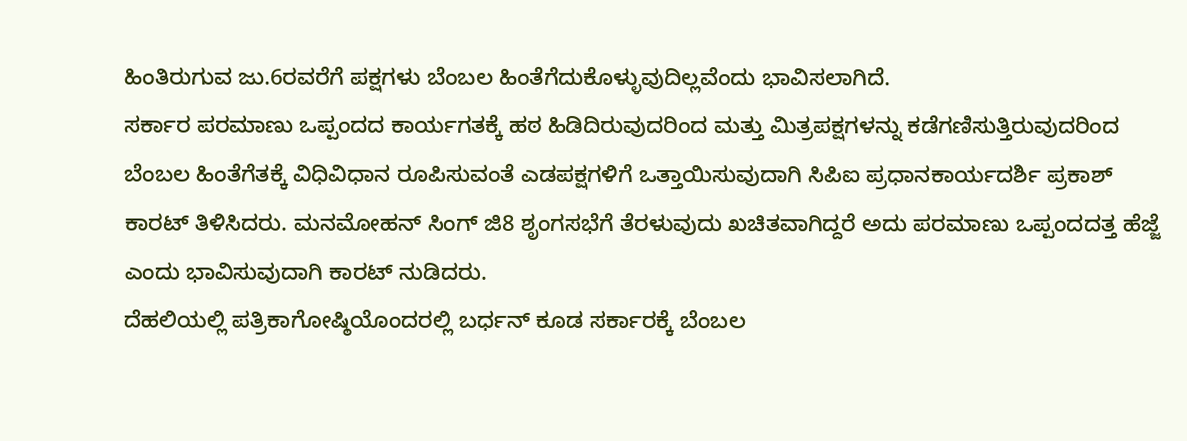ಹಿಂತಿರುಗುವ ಜು.6ರವರೆಗೆ ಪಕ್ಷಗಳು ಬೆಂಬಲ ಹಿಂತೆಗೆದುಕೊಳ್ಳುವುದಿಲ್ಲವೆಂದು ಭಾವಿಸಲಾಗಿದೆ.
ಸರ್ಕಾರ ಪರಮಾಣು ಒಪ್ಪಂದದ ಕಾರ್ಯಗತಕ್ಕೆ ಹಠ ಹಿಡಿದಿರುವುದರಿಂದ ಮತ್ತು ಮಿತ್ರಪಕ್ಷಗಳನ್ನು ಕಡೆಗಣಿಸುತ್ತಿರುವುದರಿಂದ ಬೆಂಬಲ ಹಿಂತೆಗೆತಕ್ಕೆ ವಿಧಿವಿಧಾನ ರೂಪಿಸುವಂತೆ ಎಡಪಕ್ಷಗಳಿಗೆ ಒತ್ತಾಯಿಸುವುದಾಗಿ ಸಿಪಿಐ ಪ್ರಧಾನಕಾರ್ಯದರ್ಶಿ ಪ್ರಕಾಶ್ ಕಾರಟ್ ತಿಳಿಸಿದರು. ಮನಮೋಹನ್ ಸಿಂಗ್ ಜಿ8 ಶೃಂಗಸಭೆಗೆ ತೆರಳುವುದು ಖಚಿತವಾಗಿದ್ದರೆ ಅದು ಪರಮಾಣು ಒಪ್ಪಂದದತ್ತ ಹೆಜ್ಜೆ ಎಂದು ಭಾವಿಸುವುದಾಗಿ ಕಾರಟ್ ನುಡಿದರು.
ದೆಹಲಿಯಲ್ಲಿ ಪತ್ರಿಕಾಗೋಷ್ಠಿಯೊಂದರಲ್ಲಿ ಬರ್ಧನ್ ಕೂಡ ಸರ್ಕಾರಕ್ಕೆ ಬೆಂಬಲ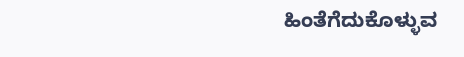ಹಿಂತೆಗೆದುಕೊಳ್ಳುವ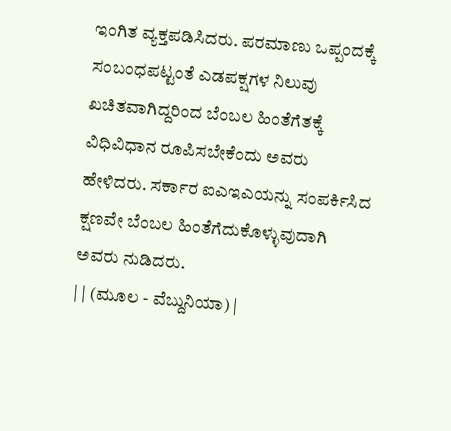ಇಂಗಿತ ವ್ಯಕ್ತಪಡಿಸಿದರು. ಪರಮಾಣು ಒಪ್ಪಂದಕ್ಕೆ ಸಂಬಂಧಪಟ್ಟಂತೆ ಎಡಪಕ್ಷಗಳ ನಿಲುವು ಖಚಿತವಾಗಿದ್ದರಿಂದ ಬೆಂಬಲ ಹಿಂತೆಗೆತಕ್ಕೆ ವಿಧಿವಿಧಾನ ರೂಪಿಸಬೇಕೆಂದು ಅವರು ಹೇಳಿದರು. ಸರ್ಕಾರ ಐಎಇಎಯನ್ನು ಸಂಪರ್ಕಿಸಿದ ಕ್ಷಣವೇ ಬೆಂಬಲ ಹಿಂತೆಗೆದುಕೊಳ್ಳುವುದಾಗಿ ಅವರು ನುಡಿದರು.
| | (ಮೂಲ - ವೆಬ್ದುನಿಯಾ) |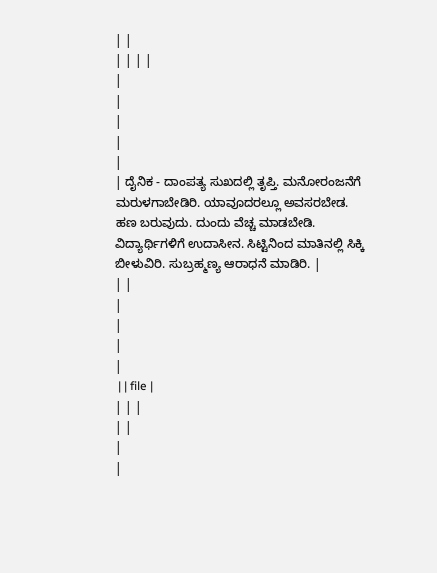| |
| | | |
|
|
|
|
|
| ದೈನಿಕ - ದಾಂಪತ್ಯ ಸುಖದಲ್ಲಿ ತೃಪ್ತಿ. ಮನೋರಂಜನೆಗೆ ಮರುಳಗಾಬೇಡಿರಿ. ಯಾವೂದರಲ್ಲೂ ಅವಸರಬೇಡ. ಹಣ ಬರುವುದು. ದುಂದು ವೆಚ್ಚ ಮಾಡಬೇಡಿ. ವಿದ್ಯಾರ್ಥಿಗಳಿಗೆ ಉದಾಸೀನ. ಸಿಟ್ಟಿನಿಂದ ಮಾತಿನಲ್ಲಿ ಸಿಕ್ಕಿ ಬೀಳುವಿರಿ. ಸುಬ್ರಹ್ಮಣ್ಯ ಆರಾಧನೆ ಮಾಡಿರಿ. |
| |
|
|
|
|
 | | file |
| | |
| |
|
|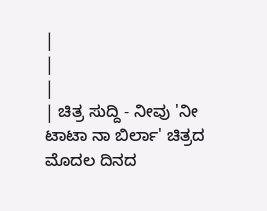|
|
|
| ಚಿತ್ರ ಸುದ್ದಿ - ನೀವು 'ನೀ ಟಾಟಾ ನಾ ಬಿರ್ಲಾ' ಚಿತ್ರದ ಮೊದಲ ದಿನದ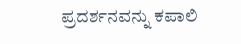ಪ್ರದರ್ಶನವನ್ನು ಕಪಾಲಿ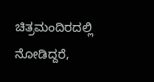ಚಿತ್ರಮಂದಿರದಲ್ಲಿ ನೋಡಿದ್ದರೆ,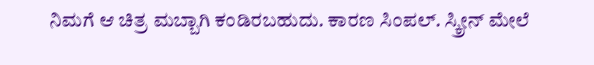ನಿಮಗೆ ಆ ಚಿತ್ರ ಮಬ್ಬಾಗಿ ಕಂಡಿರಬಹುದು. ಕಾರಣ ಸಿಂಪಲ್. ಸ್ಕ್ರೀನ್ ಮೇಲೆ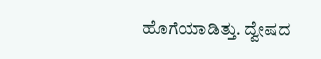ಹೊಗೆಯಾಡಿತ್ತು. ದ್ವೇಷದ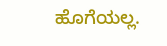ಹೊಗೆಯಲ್ಲ.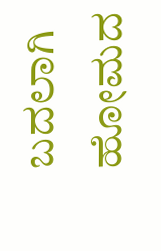ಬದಲಾಗಿ ಹೋಮದ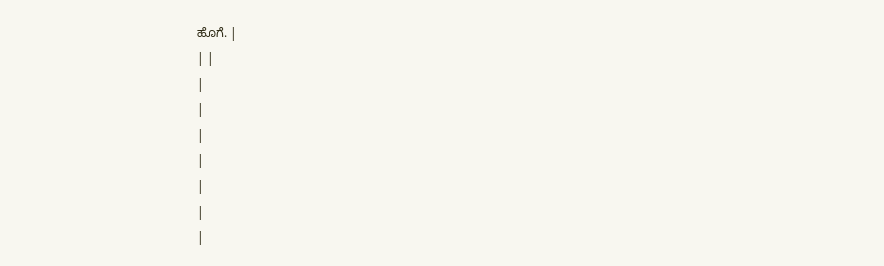ಹೊಗೆ. |
| |
|
|
|
|
|
|
|